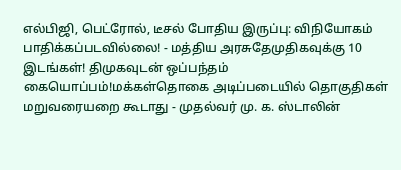எல்பிஜி, பெட்ரோல், டீசல் போதிய இருப்பு: விநியோகம் பாதிக்கப்படவில்லை! - மத்திய அரசுதேமுதிகவுக்கு 10 இடங்கள்! திமுகவுடன் ஒப்பந்தம் கையொப்பம்!மக்கள்தொகை அடிப்படையில் தொகுதிகள் மறுவரையறை கூடாது - முதல்வர் மு. க. ஸ்டாலின்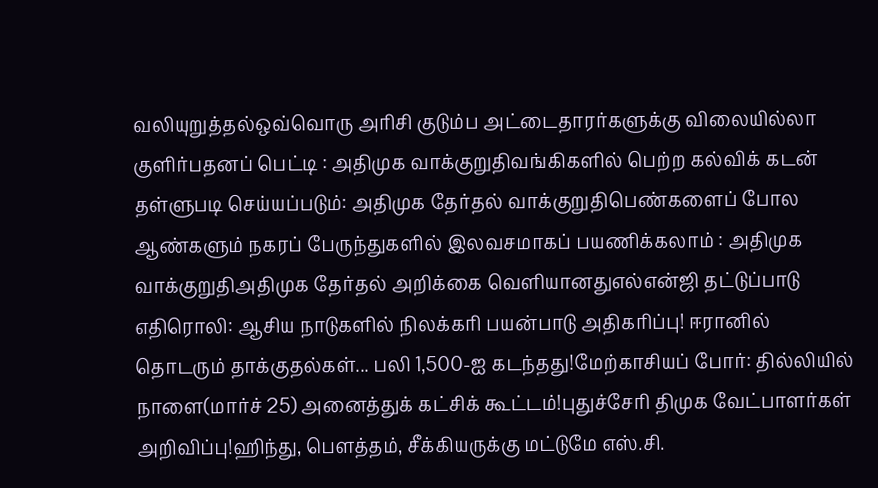வலியுறுத்தல்ஒவ்வொரு அரிசி குடும்ப அட்டைதாரர்களுக்கு விலையில்லா குளிர்பதனப் பெட்டி : அதிமுக வாக்குறுதிவங்கிகளில் பெற்ற கல்விக் கடன் தள்ளுபடி செய்யப்படும்: அதிமுக தேர்தல் வாக்குறுதிபெண்களைப் போல ஆண்களும் நகரப் பேருந்துகளில் இலவசமாகப் பயணிக்கலாம் : அதிமுக வாக்குறுதிஅதிமுக தேர்தல் அறிக்கை வெளியானதுஎல்என்ஜி தட்டுப்பாடு எதிரொலி: ஆசிய நாடுகளில் நிலக்கரி பயன்பாடு அதிகரிப்பு! ஈரானில் தொடரும் தாக்குதல்கள்... பலி 1,500-ஐ கடந்தது!மேற்காசியப் போர்: தில்லியில் நாளை(மார்ச் 25) அனைத்துக் கட்சிக் கூட்டம்!புதுச்சேரி திமுக வேட்பாளர்கள் அறிவிப்பு!ஹிந்து, பெளத்தம், சீக்கியருக்கு மட்டுமே எஸ்.சி.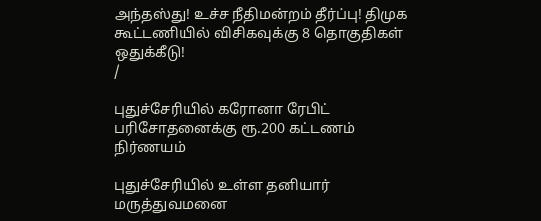அந்தஸ்து! உச்ச நீதிமன்றம் தீர்ப்பு! திமுக கூட்டணியில் விசிகவுக்கு 8 தொகுதிகள் ஒதுக்கீடு!
/

புதுச்சேரியில் கரோனா ரேபிட் பரிசோதனைக்கு ரூ.200 கட்டணம் நிர்ணயம்

புதுச்சேரியில் உள்ள தனியார் மருத்துவமனை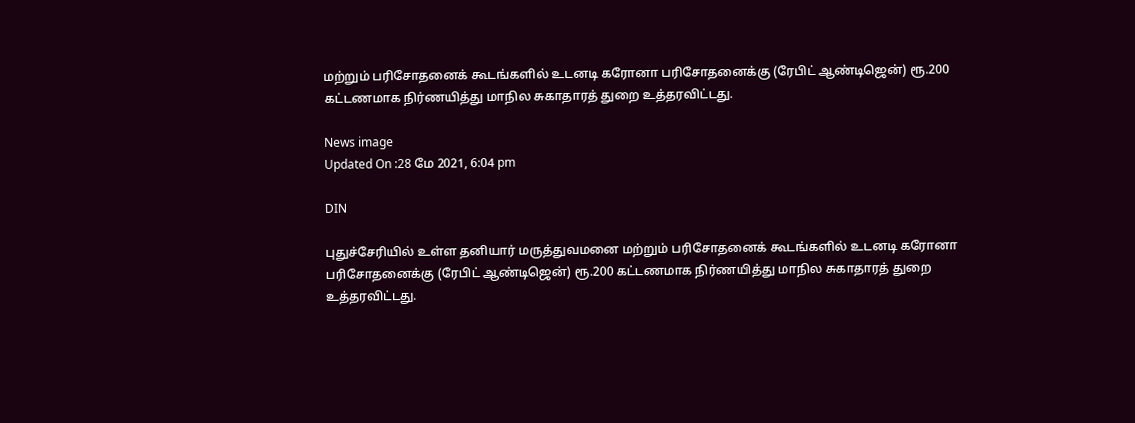மற்றும் பரிசோதனைக் கூடங்களில் உடனடி கரோனா பரிசோதனைக்கு (ரேபிட் ஆண்டிஜென்) ரூ.200 கட்டணமாக நிர்ணயித்து மாநில சுகாதாரத் துறை உத்தரவிட்டது.

News image
Updated On :28 மே 2021, 6:04 pm

DIN

புதுச்சேரியில் உள்ள தனியார் மருத்துவமனை மற்றும் பரிசோதனைக் கூடங்களில் உடனடி கரோனா பரிசோதனைக்கு (ரேபிட் ஆண்டிஜென்) ரூ.200 கட்டணமாக நிர்ணயித்து மாநில சுகாதாரத் துறை உத்தரவிட்டது.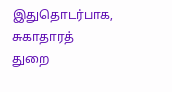இதுதொடர்பாக, சுகாதாரத் துறை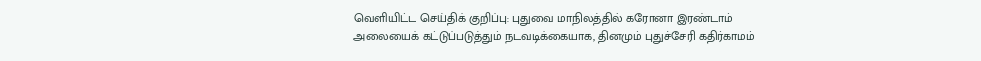வெளியிட்ட செய்திக் குறிப்பு: புதுவை மாநிலத்தில் கரோனா இரண்டாம் அலையைக் கட்டுப்படுத்தும் நடவடிக்கையாக, தினமும் புதுச்சேரி கதிர்காமம்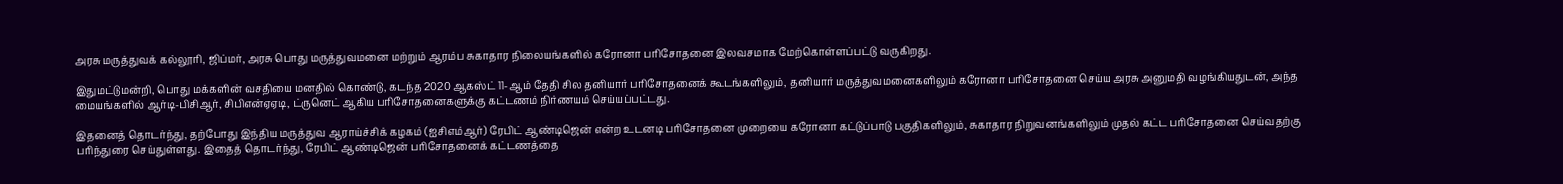அரசு மருத்துவக் கல்லூரி, ஜிப்மர், அரசு பொது மருத்துவமனை மற்றும் ஆரம்ப சுகாதார நிலையங்களில் கரோனா பரிசோதனை இலவசமாக மேற்கொள்ளப்பட்டு வருகிறது.

இதுமட்டுமன்றி, பொது மக்களின் வசதியை மனதில் கொண்டு, கடந்த 2020 ஆகஸ்ட் 11-ஆம் தேதி சில தனியார் பரிசோதனைக் கூடங்களிலும், தனியார் மருத்துவமனைகளிலும் கரோனா பரிசோதனை செய்ய அரசு அனுமதி வழங்கியதுடன், அந்த மையங்களில் ஆர்டி-பிசிஆர், சிபிஎன்ஏஏடி, ட்ருனெட் ஆகிய பரிசோதனைகளுக்கு கட்டணம் நிர்ணயம் செய்யப்பட்டது.

இதனைத் தொடர்ந்து, தற்போது இந்திய மருத்துவ ஆராய்ச்சிக் கழகம் (ஐசிஎம்ஆர்) ரேபிட் ஆண்டிஜென் என்ற உடனடி பரிசோதனை முறையை கரோனா கட்டுப்பாடு பகுதிகளிலும், சுகாதார நிறுவனங்களிலும் முதல் கட்ட பரிசோதனை செய்வதற்கு பரிந்துரை செய்துள்ளது. இதைத் தொடர்ந்து, ரேபிட் ஆண்டிஜென் பரிசோதனைக் கட்டணத்தை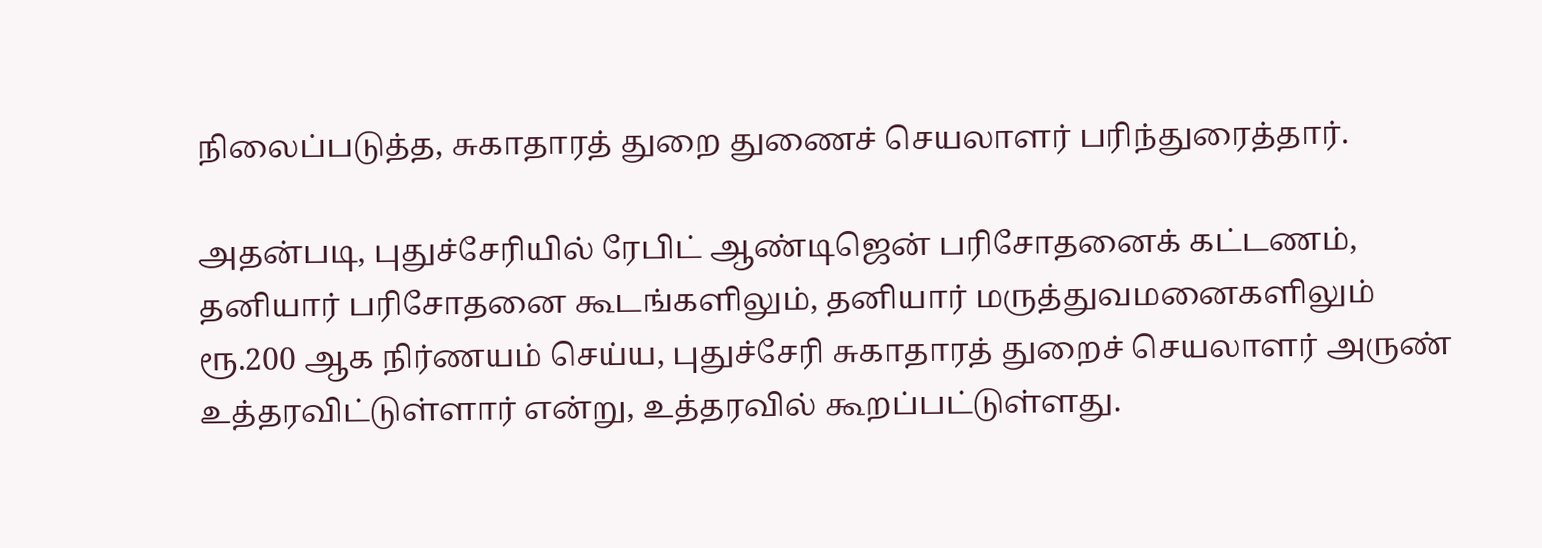நிலைப்படுத்த, சுகாதாரத் துறை துணைச் செயலாளர் பரிந்துரைத்தார்.

அதன்படி, புதுச்சேரியில் ரேபிட் ஆண்டிஜென் பரிசோதனைக் கட்டணம், தனியார் பரிசோதனை கூடங்களிலும், தனியார் மருத்துவமனைகளிலும் ரூ.200 ஆக நிர்ணயம் செய்ய, புதுச்சேரி சுகாதாரத் துறைச் செயலாளர் அருண் உத்தரவிட்டுள்ளார் என்று, உத்தரவில் கூறப்பட்டுள்ளது.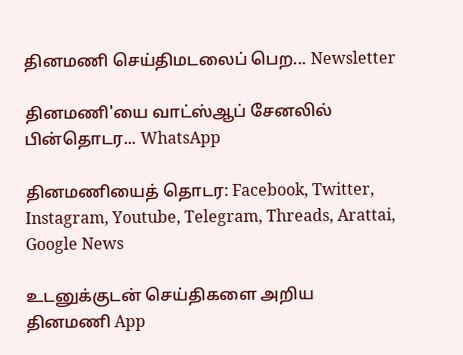தினமணி செய்திமடலைப் பெற... Newsletter

தினமணி'யை வாட்ஸ்ஆப் சேனலில் பின்தொடர... WhatsApp

தினமணியைத் தொடர: Facebook, Twitter, Instagram, Youtube, Telegram, Threads, Arattai, Google News

உடனுக்குடன் செய்திகளை அறிய தினமணி App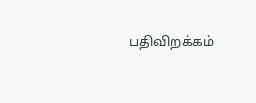பதிவிறக்கம்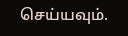செய்யவும்.